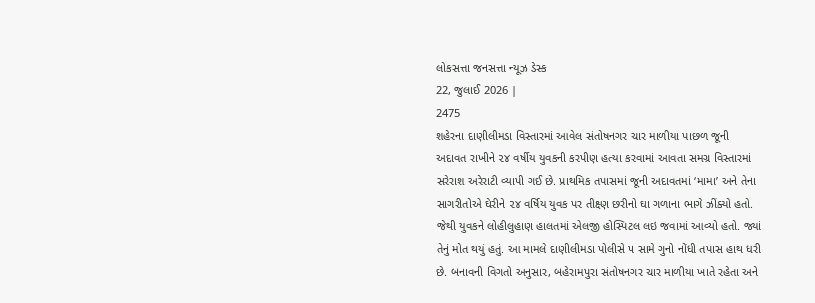લોકસત્તા જનસત્તા ન્યૂઝ ડેસ્ક
22, જુલાઈ 2026 |
2475
શહેરના દાણીલીમડા વિસ્તારમાં આવેલ સંતોષનગર ચાર માળીયા પાછળ જૂની અદાવત રાખીને ૨૪ વર્ષીય યુવકની કરપીણ હત્યા કરવામાં આવતા સમગ્ર વિસ્તારમાં સરેરાશ અરેરાટી વ્યાપી ગઈ છે. પ્રાથમિક તપાસમાં જૂની અદાવતમાં ‘મામા’ અને તેના સાગરીતોએ ઘેરીને ૨૪ વર્ષિય યુવક પર તીક્ષ્ણ છરીનો ઘા ગળાના ભાગે ઝીંક્યો હતો. જેથી યુવકને લોહીલુહાણ હાલતમાં એલજી હોસ્પિટલ લઇ જવામાં આવ્યો હતો. જ્યાં તેનું મોત થયું હતું. આ મામલે દાણીલીમડા પોલીસે ૫ સામે ગુનો નોંધી તપાસ હાથ ધરી છે. બનાવની વિગતો અનુસાર, બહેરામપુરા સંતોષનગર ચાર માળીયા ખાતે રહેતા અને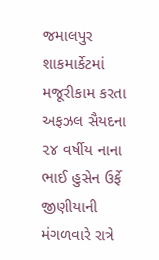જમાલપુર શાકમાર્કેટમાં મજૂરીકામ કરતા અફઝલ સૈયદના ૨૪ વર્ષીય નાના ભાઈ હુસેન ઉર્ફે જીણીયાની મંગળવારે રાત્રે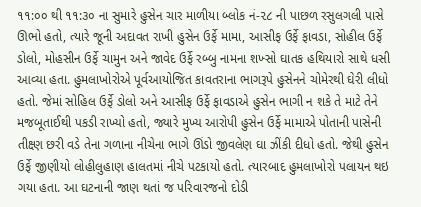૧૧:૦૦ થી ૧૧:૩૦ ના સુમારે હુસેન ચાર માળીયા બ્લોક નં-૨૮ ની પાછળ રસુલગલી પાસે ઊભો હતો, ત્યારે જૂની અદાવત રાખી હુસેન ઉર્ફે મામા, આસીફ ઉર્ફે ફાવડા, સોહીલ ઉર્ફે ડોલો, મોહસીન ઉર્ફે ચામુન અને જાવેદ ઉર્ફે રબ્બુ નામના શખ્સો ઘાતક હથિયારો સાથે ધસી આવ્યા હતા. હુમલાખોરોએ પૂર્વઆયોજિત કાવતરાના ભાગરૂપે હુસેનને ચોમેરથી ઘેરી લીધો હતો. જેમાં સોહિલ ઉર્ફે ડોલો અને આસીફ ઉર્ફે ફાવડાએ હુસેન ભાગી ન શકે તે માટે તેને મજબૂતાઈથી પકડી રાખ્યો હતો, જ્યારે મુખ્ય આરોપી હુસેન ઉર્ફે મામાએ પોતાની પાસેની તીક્ષ્ણ છરી વડે તેના ગળાના નીચેના ભાગે ઊંડો જીવલેણ ઘા ઝીંકી દીધો હતો. જેથી હુસેન ઉર્ફે જીણીયો લોહીલુહાણ હાલતમાં નીચે પટકાયો હતો. ત્યારબાદ હુમલાખોરો પલાયન થઇ ગયા હતા. આ ઘટનાની જાણ થતાં જ પરિવારજનો દોડી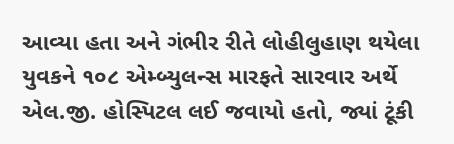આવ્યા હતા અને ગંભીર રીતે લોહીલુહાણ થયેલા યુવકને ૧૦૮ એમ્બ્યુલન્સ મારફતે સારવાર અર્થે એલ.જી. હોસ્પિટલ લઈ જવાયો હતો, જ્યાં ટૂંકી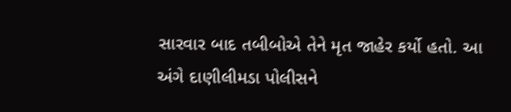સારવાર બાદ તબીબોએ તેને મૃત જાહેર કર્યો હતો. આ અંગે દાણીલીમડા પોલીસને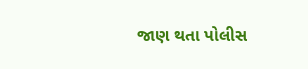જાણ થતા પોલીસ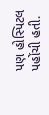પણ હોસ્પિટલ પહોંચી હતી.